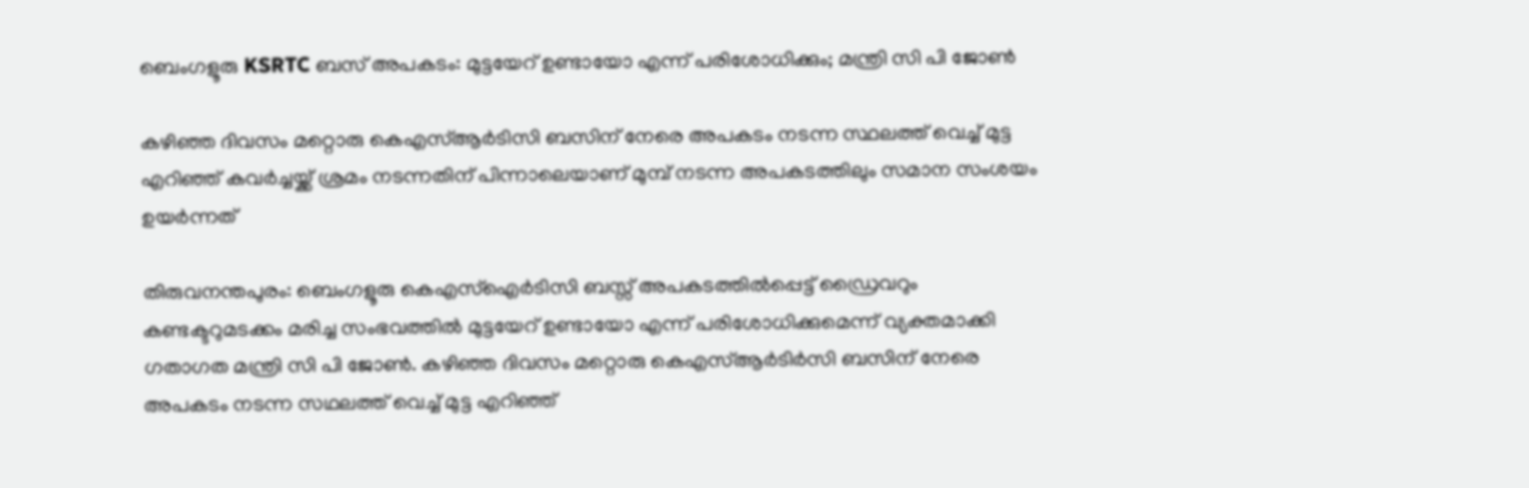ബെംഗളൂരു KSRTC ബസ് അപകടം: മുട്ടയേറ് ഉണ്ടായോ എന്ന് പരിശോധിക്കും; മന്ത്രി സി പി ജോണ്‍

കഴിഞ്ഞ ദിവസം മറ്റൊരു കെഎസ്ആര്‍ടിസി ബസിന് നേരെ അപകടം നടന്ന സ്ഥലത്ത് വെച്ച് മുട്ട എറിഞ്ഞ് കവര്‍ച്ചയ്ക്ക് ശ്രമം നടന്നതിന് പിന്നാലെയാണ് മുമ്പ് നടന്ന അപകടത്തിലും സമാന സംശയം ഉയര്‍ന്നത്

തിരുവനന്തപുരം: ബെംഗളൂരു കെഎസ്‌ഐര്‍ടിസി ബസ്സ് അപകടത്തില്‍പ്പെട്ട് ഡ്രൈവറും കണ്ടക്ടറുമടക്കം മരിച്ച സംഭവത്തില്‍ മുട്ടയേറ് ഉണ്ടായോ എന്ന് പരിശോധിക്കുമെന്ന് വ്യക്തമാക്കി ഗതാഗത മന്ത്രി സി പി ജോണ്‍. കഴിഞ്ഞ ദിവസം മറ്റൊരു കെഎസ്ആര്‍ടിര്‍സി ബസിന് നേരെ അപകടം നടന്ന സഥലത്ത് വെച്ച് മുട്ട എറിഞ്ഞ്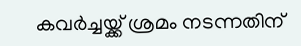കവര്‍ച്ചയ്ക്ക് ശ്രമം നടന്നതിന്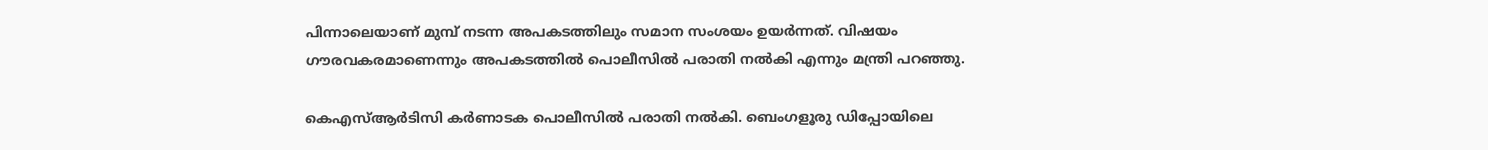പിന്നാലെയാണ് മുമ്പ് നടന്ന അപകടത്തിലും സമാന സംശയം ഉയര്‍ന്നത്. വിഷയം ഗൗരവകരമാണെന്നും അപകടത്തില്‍ പൊലീസില്‍ പരാതി നല്‍കി എന്നും മന്ത്രി പറഞ്ഞു.

കെഎസ്ആര്‍ടിസി കര്‍ണാടക പൊലീസില്‍ പരാതി നല്‍കി. ബെംഗളൂരു ഡിപ്പോയിലെ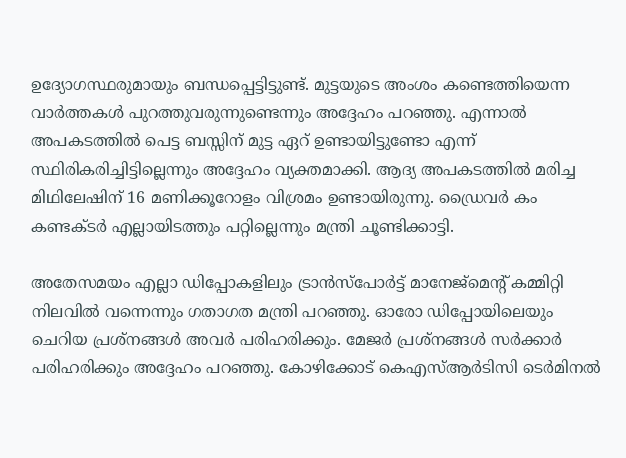ഉദ്യോഗസ്ഥരുമായും ബന്ധപ്പെട്ടിട്ടുണ്ട്. മുട്ടയുടെ അംശം കണ്ടെത്തിയെന്ന വാര്‍ത്തകള്‍ പുറത്തുവരുന്നുണ്ടെന്നും അദ്ദേഹം പറഞ്ഞു. എന്നാല്‍ അപകടത്തില്‍ പെട്ട ബസ്സിന് മുട്ട ഏറ് ഉണ്ടായിട്ടുണ്ടോ എന്ന് സ്ഥിരികരിച്ചിട്ടില്ലെന്നും അദ്ദേഹം വ്യക്തമാക്കി. ആദ്യ അപകടത്തില്‍ മരിച്ച മിഥിലേഷിന് 16 മണിക്കൂറോളം വിശ്രമം ഉണ്ടായിരുന്നു. ഡ്രൈവര്‍ കം കണ്ടക്ടര്‍ എല്ലായിടത്തും പറ്റില്ലെന്നും മന്ത്രി ചൂണ്ടിക്കാട്ടി.

അതേസമയം എല്ലാ ഡിപ്പോകളിലും ട്രാന്‍സ്‌പോര്‍ട്ട് മാനേജ്‌മെന്റ് കമ്മിറ്റി നിലവില്‍ വന്നെന്നും ഗതാഗത മന്ത്രി പറഞ്ഞു. ഓരോ ഡിപ്പോയിലെയും ചെറിയ പ്രശ്‌നങ്ങള്‍ അവര്‍ പരിഹരിക്കും. മേജര്‍ പ്രശ്‌നങ്ങള്‍ സര്‍ക്കാര്‍ പരിഹരിക്കും അദ്ദേഹം പറഞ്ഞു. കോഴിക്കോട് കെഎസ്ആര്‍ടിസി ടെര്‍മിനല്‍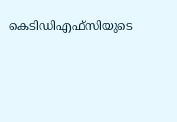കെടിഡിഎഫ്‌സിയുടെ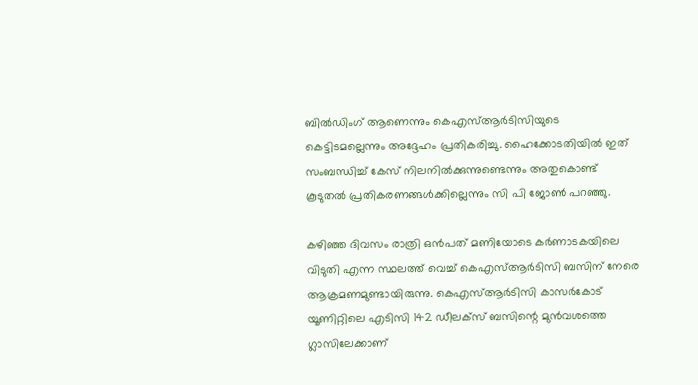ബില്‍ഡിംഗ് ആണെന്നും കെഎസ്ആര്‍ടിസിയുടെ കെട്ടിടമല്ലെന്നും അദ്ദേഹം പ്രതികരിച്ചു. ഹൈക്കോടതിയില്‍ ഇത് സംബന്ധിച്ച് കേസ് നിലനില്‍ക്കുന്നുണ്ടെന്നും അതുകൊണ്ട് കൂടുതല്‍ പ്രതികരണങ്ങള്‍ക്കില്ലെന്നും സി പി ജോണ്‍ പറഞ്ഞു.

കഴിഞ്ഞ ദിവസം രാത്രി ഒന്‍പത് മണിയോടെ കര്‍ണാടകയിലെ വിടുതി എന്ന സ്ഥലത്ത് വെച്ച് കെഎസ്ആർടിസി ബസിന് നേരെ ആക്രമണമുണ്ടായിരുന്നു. കെഎസ്ആര്‍ടിസി കാസര്‍കോട് യൂണിറ്റിലെ എടിസി 142 ഡീലക്‌സ് ബസിന്റെ മുന്‍വശത്തെ ഗ്ലാസിലേക്കാണ്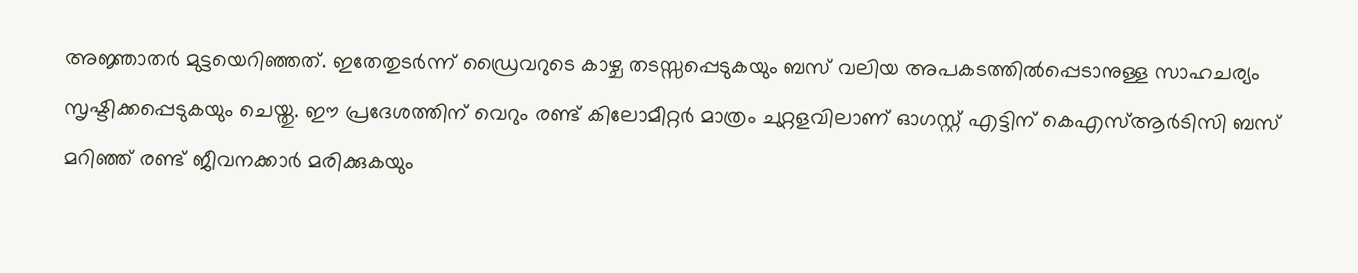അജ്ഞാതര്‍ മുട്ടയെറിഞ്ഞത്. ഇതേതുടര്‍ന്ന് ഡ്രൈവറുടെ കാഴ്ച തടസ്സപ്പെടുകയും ബസ് വലിയ അപകടത്തില്‍പ്പെടാനുള്ള സാഹചര്യം സൃഷ്ടിക്കപ്പെടുകയും ചെയ്തു. ഈ പ്രദേശത്തിന് വെറും രണ്ട് കിലോമീറ്റര്‍ മാത്രം ചുറ്റളവിലാണ് ഓഗസ്റ്റ് എട്ടിന് കെഎസ്ആര്‍ടിസി ബസ് മറിഞ്ഞ് രണ്ട് ജീവനക്കാര്‍ മരിക്കുകയും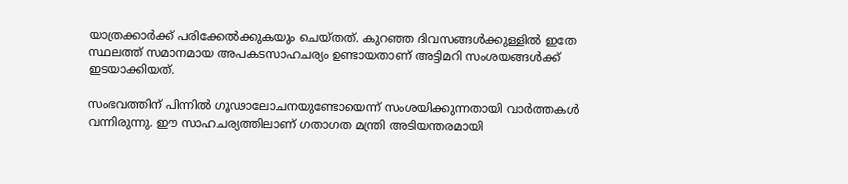യാത്രക്കാര്‍ക്ക് പരിക്കേല്‍ക്കുകയും ചെയ്തത്. കുറഞ്ഞ ദിവസങ്ങള്‍ക്കുള്ളില്‍ ഇതേ സ്ഥലത്ത് സമാനമായ അപകടസാഹചര്യം ഉണ്ടായതാണ് അട്ടിമറി സംശയങ്ങള്‍ക്ക് ഇടയാക്കിയത്.

സംഭവത്തിന് പിന്നില്‍ ഗൂഢാലോചനയുണ്ടോയെന്ന് സംശയിക്കുന്നതായി വാര്‍ത്തകള്‍ വന്നിരുന്നു. ഈ സാഹചര്യത്തിലാണ് ഗതാഗത മന്ത്രി അടിയന്തരമായി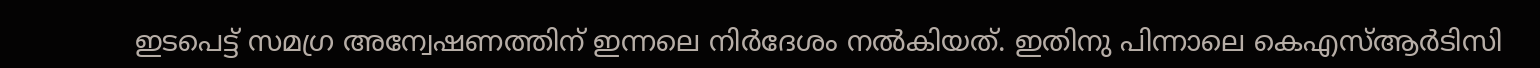ഇടപെട്ട് സമഗ്ര അന്വേഷണത്തിന് ഇന്നലെ നിര്‍ദേശം നല്‍കിയത്. ഇതിനു പിന്നാലെ കെഎസ്ആര്‍ടിസി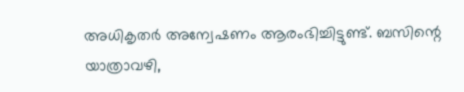അധികൃതര്‍ അന്വേഷണം ആരംഭിച്ചിട്ടുണ്ട്. ബസിന്റെ യാത്രാവഴി,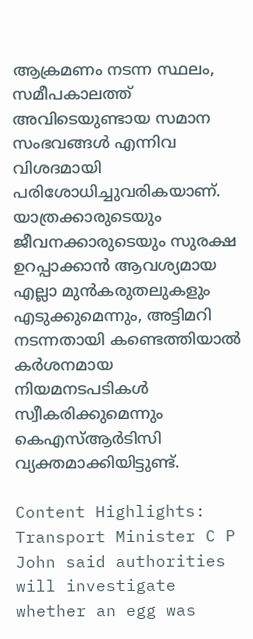ആക്രമണം നടന്ന സ്ഥലം, സമീപകാലത്ത് അവിടെയുണ്ടായ സമാന സംഭവങ്ങള്‍ എന്നിവ വിശദമായി പരിശോധിച്ചുവരികയാണ്. യാത്രക്കാരുടെയും ജീവനക്കാരുടെയും സുരക്ഷ ഉറപ്പാക്കാന്‍ ആവശ്യമായ എല്ലാ മുന്‍കരുതലുകളും എടുക്കുമെന്നും, അട്ടിമറി നടന്നതായി കണ്ടെത്തിയാല്‍ കര്‍ശനമായ നിയമനടപടികള്‍ സ്വീകരിക്കുമെന്നും കെഎസ്ആര്‍ടിസി വ്യക്തമാക്കിയിട്ടുണ്ട്.

Content Highlights: Transport Minister C P John said authorities will investigate whether an egg was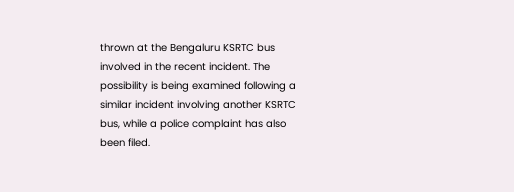thrown at the Bengaluru KSRTC bus involved in the recent incident. The possibility is being examined following a similar incident involving another KSRTC bus, while a police complaint has also been filed.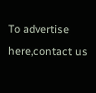To advertise here,contact us